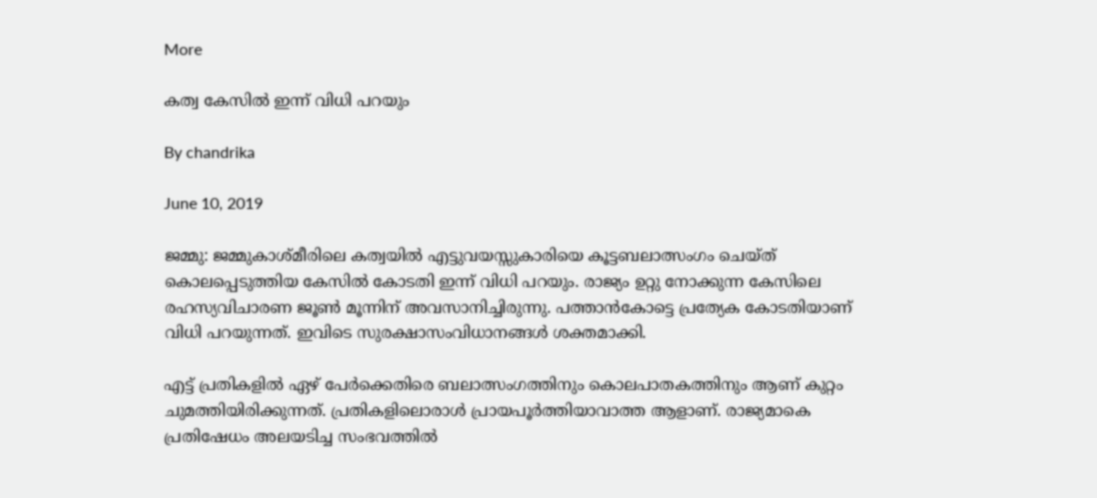More

കത്വ കേസില്‍ ഇന്ന് വിധി പറയും

By chandrika

June 10, 2019

ജമ്മു: ജമ്മുകാശ്മീരിലെ കത്വയില്‍ എട്ടുവയസ്സുകാരിയെ കൂട്ടബലാത്സംഗം ചെയ്ത് കൊലപ്പെടുത്തിയ കേസില്‍ കോടതി ഇന്ന് വിധി പറയും. രാജ്യം ഉറ്റു നോക്കുന്ന കേസിലെ രഹസ്യവിചാരണ ജൂണ്‍ മൂന്നിന് അവസാനിച്ചിരുന്നു. പത്താന്‍കോട്ടെ പ്രത്യേക കോടതിയാണ് വിധി പറയുന്നത്. ഇവിടെ സുരക്ഷാസംവിധാനങ്ങള്‍ ശക്തമാക്കി.

എട്ട് പ്രതികളില്‍ ഏഴ് പേര്‍ക്കെതിരെ ബലാത്സംഗത്തിനും കൊലപാതകത്തിനും ആണ് കുറ്റം ചുമത്തിയിരിക്കുന്നത്. പ്രതികളിലൊരാള്‍ പ്രായപൂര്‍ത്തിയാവാത്ത ആളാണ്. രാജ്യമാകെ പ്രതിഷേധം അലയടിച്ച സംഭവത്തില്‍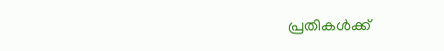പ്രതികള്‍ക്ക്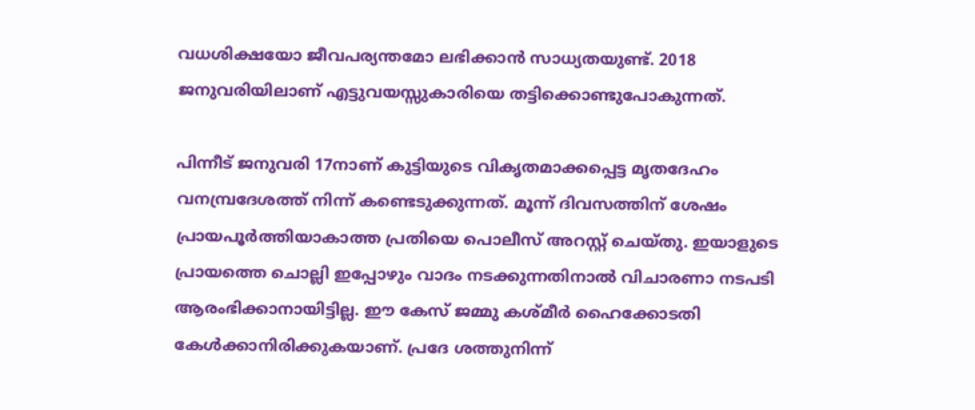വധശിക്ഷയോ ജീവപര്യന്തമോ ലഭിക്കാന്‍ സാധ്യതയുണ്ട്. 2018 ജനുവരിയിലാണ് എട്ടുവയസ്സുകാരിയെ തട്ടിക്കൊണ്ടുപോകുന്നത്.

പിന്നീട് ജനുവരി 17നാണ് കുട്ടിയുടെ വികൃതമാക്കപ്പെട്ട മൃതദേഹം വനമ്പ്രദേശത്ത് നിന്ന് കണ്ടെടുക്കുന്നത്. മൂന്ന് ദിവസത്തിന് ശേഷം പ്രായപൂര്‍ത്തിയാകാത്ത പ്രതിയെ പൊലീസ് അറസ്റ്റ് ചെയ്തു. ഇയാളുടെ പ്രായത്തെ ചൊല്ലി ഇപ്പോഴും വാദം നടക്കുന്നതിനാല്‍ വിചാരണാ നടപടി ആരംഭിക്കാനായിട്ടില്ല. ഈ കേസ് ജമ്മു കശ്മീര്‍ ഹൈക്കോടതി കേള്‍ക്കാനിരിക്കുകയാണ്. പ്രദേ ശത്തുനിന്ന്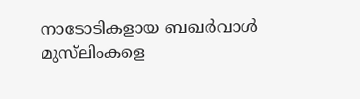നാടോടികളായ ബഖര്‍വാള്‍ മുസ്‌ലിംകളെ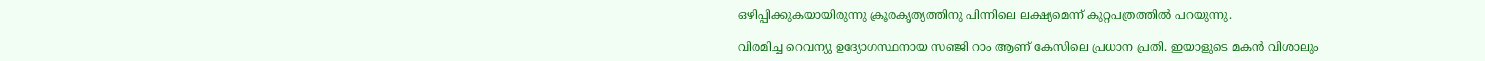ഒഴിപ്പിക്കുകയായിരുന്നു ക്രൂരകൃത്യത്തിനു പിന്നിലെ ലക്ഷ്യമെന്ന് കുറ്റപത്രത്തില്‍ പറയുന്നു.

വിരമിച്ച റെവന്യു ഉദ്യോഗസ്ഥനായ സഞ്ജി റാം ആണ് കേസിലെ പ്രധാന പ്രതി. ഇയാളുടെ മകന്‍ വിശാലും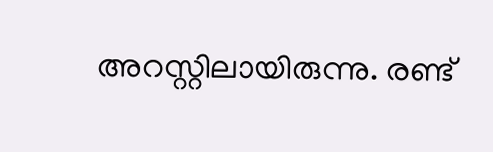അറസ്റ്റിലായിരുന്നു. രണ്ട്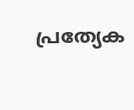പ്രത്യേക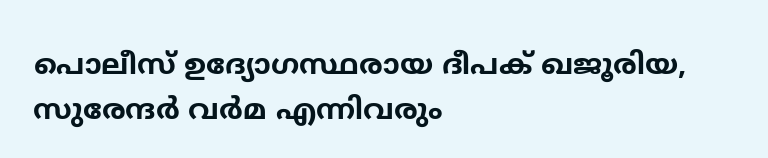പൊലീസ് ഉദ്യോഗസ്ഥരായ ദീപക് ഖജൂരിയ, സുരേന്ദര്‍ വര്‍മ എന്നിവരും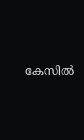കേസില്‍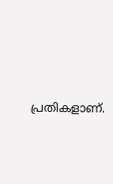പ്രതികളാണ്.